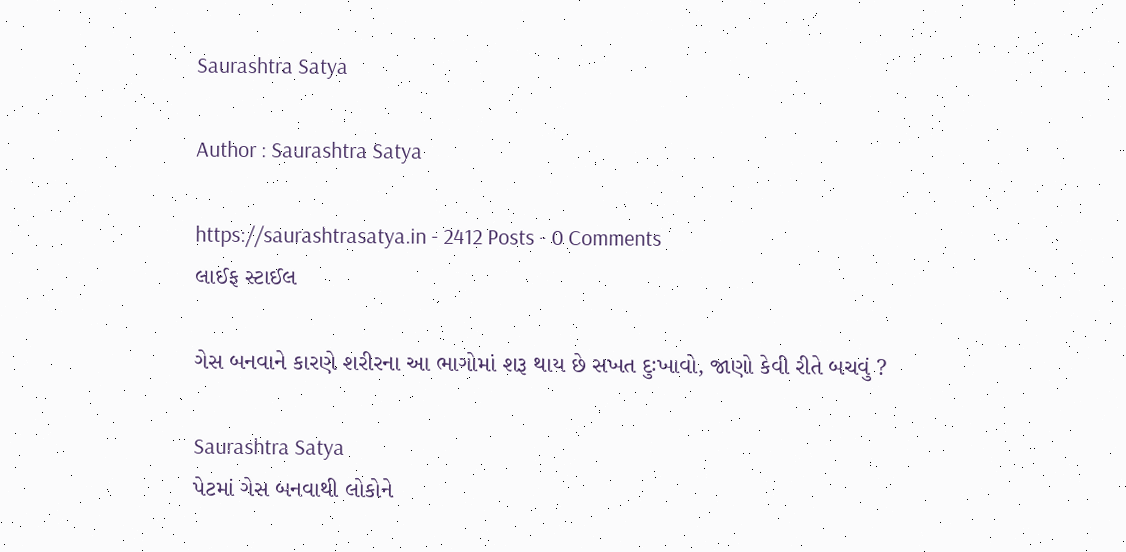Saurashtra Satya

Author : Saurashtra Satya

https://saurashtrasatya.in - 2412 Posts - 0 Comments
લાઈફ સ્ટાઈલ

ગેસ બનવાને કારણે શરીરના આ ભાગોમાં શરૂ થાય છે સખત દુઃખાવો, જાણો કેવી રીતે બચવું ?

Saurashtra Satya
પેટમાં ગેસ બનવાથી લોકોને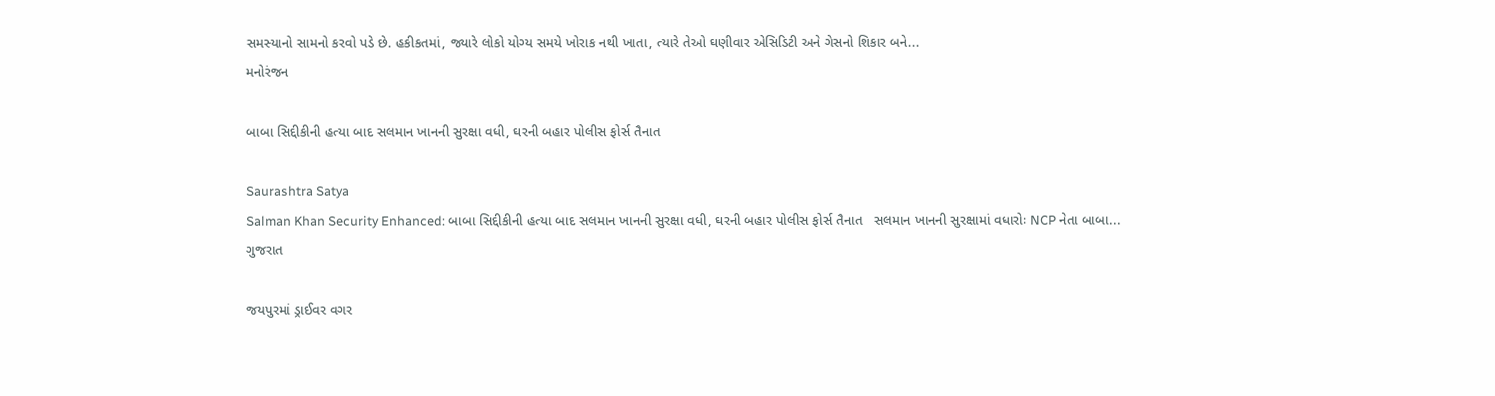સમસ્યાનો સામનો કરવો પડે છે. હકીકતમાં, જ્યારે લોકો યોગ્ય સમયે ખોરાક નથી ખાતા, ત્યારે તેઓ ઘણીવાર એસિડિટી અને ગેસનો શિકાર બને...
મનોરંજન

બાબા સિદ્દીકીની હત્યા બાદ સલમાન ખાનની સુરક્ષા વધી, ઘરની બહાર પોલીસ ફોર્સ તૈનાત

Saurashtra Satya
Salman Khan Security Enhanced: બાબા સિદ્દીકીની હત્યા બાદ સલમાન ખાનની સુરક્ષા વધી, ઘરની બહાર પોલીસ ફોર્સ તૈનાત   સલમાન ખાનની સુરક્ષામાં વધારોઃ NCP નેતા બાબા...
ગુજરાત

જયપુરમાં ડ્રાઈવર વગર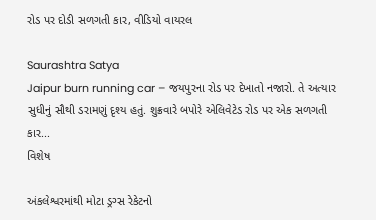રોડ પર દોડી સળગતી કાર, વીડિયો વાયરલ

Saurashtra Satya
Jaipur burn running car – જયપુરના રોડ પર દેખાતો નજારો. તે અત્યાર સુધીનું સૌથી ડરામણું દૃશ્ય હતું. શુક્રવારે બપોરે એલિવેટેડ રોડ પર એક સળગતી કાર...
વિશેષ

અંકલેશ્વરમાંથી મોટા ડ્રગ્સ રેકેટનો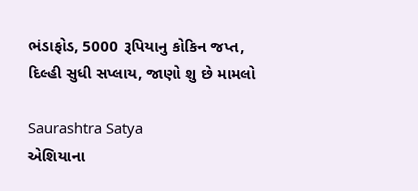ભંડાફોડ, 5000 રૂપિયાનુ કોકિન જપ્ત, દિલ્હી સુધી સપ્લાય, જાણો શુ છે મામલો

Saurashtra Satya
એશિયાના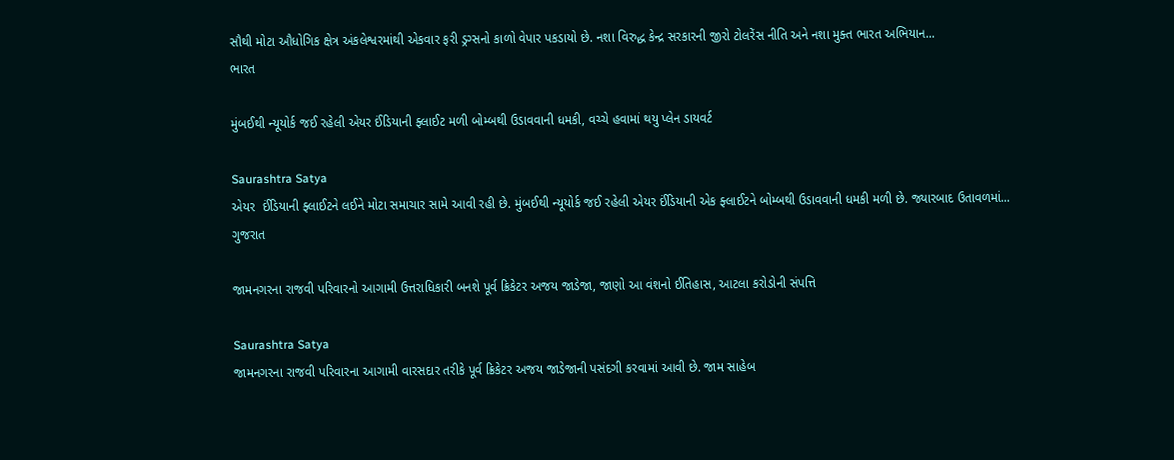સૌથી મોટા ઔધોગિક ક્ષેત્ર અંકલેશ્વરમાંથી એકવાર ફરી ડ્રગ્સનો કાળો વેપાર પકડાયો છે. નશા વિરુદ્ધ કેન્દ્ર સરકારની જીરો ટોલરેંસ નીતિ અને નશા મુક્ત ભારત અભિયાન...
ભારત

મુંબઈથી ન્યૂયોર્ક જઈ રહેલી એયર ઈંડિયાની ફ્લાઈટ મળી બોમ્બથી ઉડાવવાની ધમકી, વચ્ચે હવામાં થયુ પ્લેન ડાયવર્ટ

Saurashtra Satya
એયર  ઈંડિયાની ફ્લાઈટને લઈને મોટા સમાચાર સામે આવી રહી છે. મુંબઈથી ન્યૂયોર્ક જઈ રહેલી એયર ઈંડિયાની એક ફ્લાઈટને બોમ્બથી ઉડાવવાની ધમકી મળી છે. જ્યારબાદ ઉતાવળમાં...
ગુજરાત

જામનગરના રાજવી પરિવારનો આગામી ઉત્તરાધિકારી બનશે પૂર્વ ક્રિકેટર અજય જાડેજા, જાણો આ વંશનો ઈતિહાસ, આટલા કરોડોની સંપત્તિ

Saurashtra Satya
જામનગરના રાજવી પરિવારના આગામી વારસદાર તરીકે પૂર્વ ક્રિકેટર અજય જાડેજાની પસંદગી કરવામાં આવી છે. જામ સાહેબ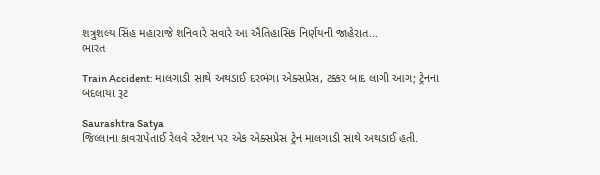શત્રુશલ્ય સિંહ મહારાજે શનિવારે સવારે આ ઐતિહાસિક નિર્ણયની જાહેરાત...
ભારત

Train Accident: માલગાડી સાથે અથડાઈ દરભંગા એક્સપ્રેસ, ટક્કર બાદ લાગી આગ; ટ્રેનના બદલાયા રૂટ

Saurashtra Satya
જિલ્લાના કાવરાપેતાઈ રેલવે સ્ટેશન પર એક એક્સપ્રેસ ટ્રેન માલગાડી સાથે અથડાઈ હતી.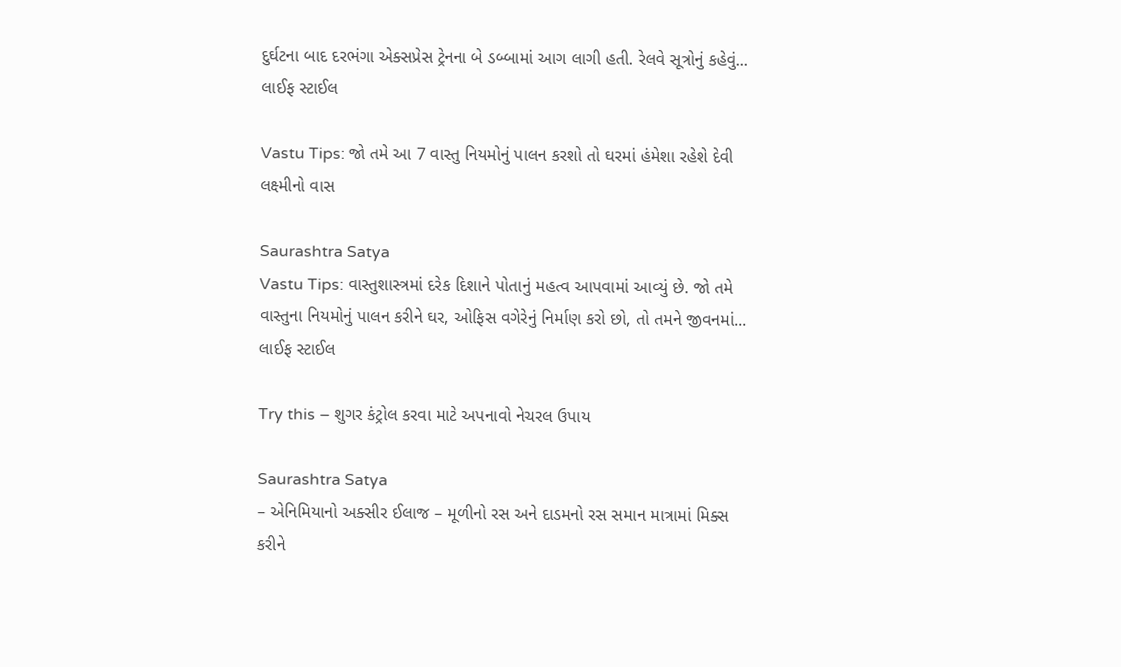દુર્ઘટના બાદ દરભંગા એક્સપ્રેસ ટ્રેનના બે ડબ્બામાં આગ લાગી હતી. રેલવે સૂત્રોનું કહેવું...
લાઈફ સ્ટાઈલ

Vastu Tips: જો તમે આ 7 વાસ્તુ નિયમોનું પાલન કરશો તો ઘરમાં હંમેશા રહેશે દેવી લક્ષ્મીનો વાસ

Saurashtra Satya
Vastu Tips: વાસ્તુશાસ્ત્રમાં દરેક દિશાને પોતાનું મહત્વ આપવામાં આવ્યું છે. જો તમે વાસ્તુના નિયમોનું પાલન કરીને ઘર, ઓફિસ વગેરેનું નિર્માણ કરો છો, તો તમને જીવનમાં...
લાઈફ સ્ટાઈલ

Try this – શુગર કંટ્રોલ કરવા માટે અપનાવો નેચરલ ઉપાય

Saurashtra Satya
– એનિમિયાનો અક્સીર ઈલાજ – મૂળીનો રસ અને દાડમનો રસ સમાન માત્રામાં મિક્સ કરીને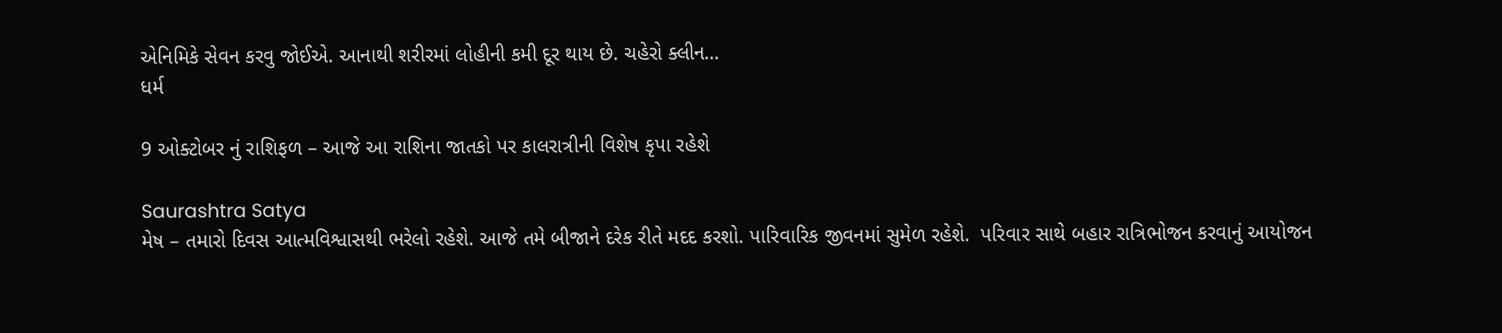એનિમિકે સેવન કરવુ જોઈએ. આનાથી શરીરમાં લોહીની કમી દૂર થાય છે. ચહેરો ક્લીન...
ધર્મ

9 ઓક્ટોબર નું રાશિફળ – આજે આ રાશિના જાતકો પર કાલરાત્રીની વિશેષ કૃપા રહેશે

Saurashtra Satya
મેષ – તમારો દિવસ આત્મવિશ્વાસથી ભરેલો રહેશે. આજે તમે બીજાને દરેક રીતે મદદ કરશો. પારિવારિક જીવનમાં સુમેળ રહેશે.  પરિવાર સાથે બહાર રાત્રિભોજન કરવાનું આયોજન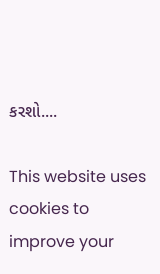કરશો....

This website uses cookies to improve your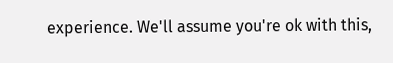experience. We'll assume you're ok with this,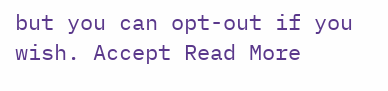but you can opt-out if you wish. Accept Read More